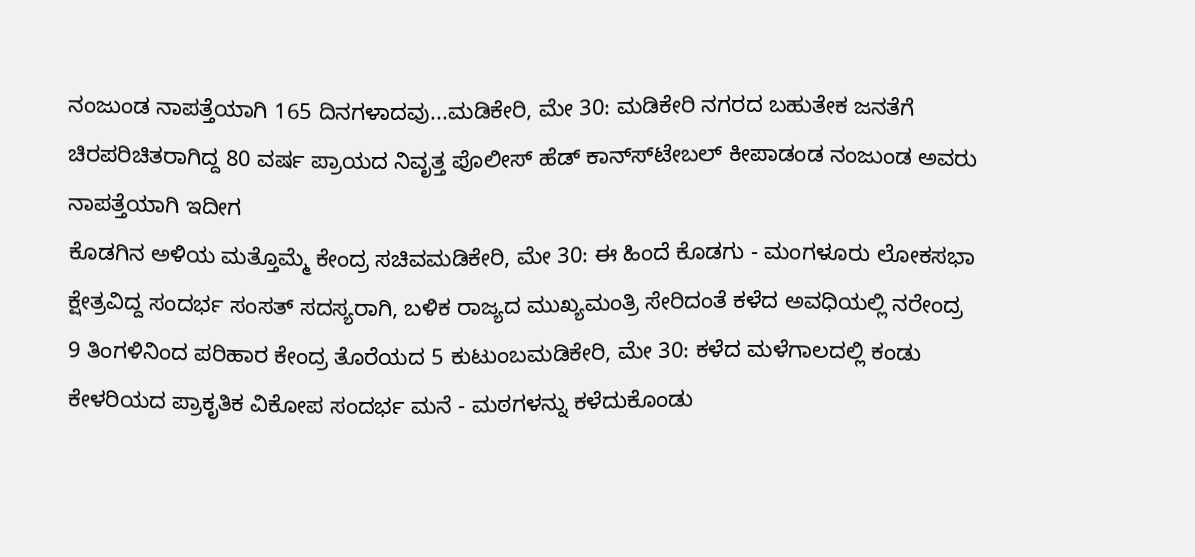ನಂಜುಂಡ ನಾಪತ್ತೆಯಾಗಿ 165 ದಿನಗಳಾದವು...ಮಡಿಕೇರಿ, ಮೇ 30: ಮಡಿಕೇರಿ ನಗರದ ಬಹುತೇಕ ಜನತೆಗೆ ಚಿರಪರಿಚಿತರಾಗಿದ್ದ 80 ವರ್ಷ ಪ್ರಾಯದ ನಿವೃತ್ತ ಪೊಲೀಸ್ ಹೆಡ್ ಕಾನ್ಸ್‍ಟೇಬಲ್ ಕೀಪಾಡಂಡ ನಂಜುಂಡ ಅವರು ನಾಪತ್ತೆಯಾಗಿ ಇದೀಗ
ಕೊಡಗಿನ ಅಳಿಯ ಮತ್ತೊಮ್ಮೆ ಕೇಂದ್ರ ಸಚಿವಮಡಿಕೇರಿ, ಮೇ 30: ಈ ಹಿಂದೆ ಕೊಡಗು - ಮಂಗಳೂರು ಲೋಕಸಭಾ ಕ್ಷೇತ್ರವಿದ್ದ ಸಂದರ್ಭ ಸಂಸತ್ ಸದಸ್ಯರಾಗಿ, ಬಳಿಕ ರಾಜ್ಯದ ಮುಖ್ಯಮಂತ್ರಿ ಸೇರಿದಂತೆ ಕಳೆದ ಅವಧಿಯಲ್ಲಿ ನರೇಂದ್ರ
9 ತಿಂಗಳಿನಿಂದ ಪರಿಹಾರ ಕೇಂದ್ರ ತೊರೆಯದ 5 ಕುಟುಂಬಮಡಿಕೇರಿ, ಮೇ 30: ಕಳೆದ ಮಳೆಗಾಲದಲ್ಲಿ ಕಂಡು ಕೇಳರಿಯದ ಪ್ರಾಕೃತಿಕ ವಿಕೋಪ ಸಂದರ್ಭ ಮನೆ - ಮಠಗಳನ್ನು ಕಳೆದುಕೊಂಡು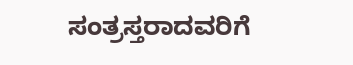ಸಂತ್ರಸ್ತರಾದವರಿಗೆ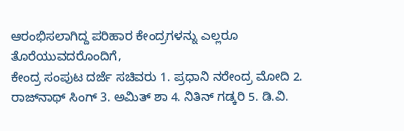ಆರಂಭಿಸಲಾಗಿದ್ದ ಪರಿಹಾರ ಕೇಂದ್ರಗಳನ್ನು ಎಲ್ಲರೂ ತೊರೆಯುವದರೊಂದಿಗೆ,
ಕೇಂದ್ರ ಸಂಪುಟ ದರ್ಜೆ ಸಚಿವರು 1. ಪ್ರಧಾನಿ ನರೇಂದ್ರ ಮೋದಿ 2. ರಾಜ್‍ನಾಥ್ ಸಿಂಗ್ 3. ಅಮಿತ್ ಶಾ 4. ನಿತಿನ್ ಗಡ್ಕರಿ 5. ಡಿ.ವಿ.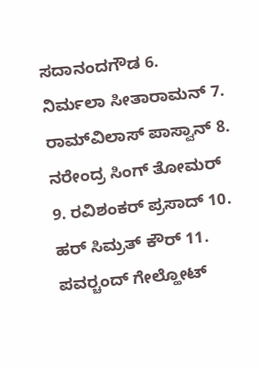ಸದಾನಂದಗೌಡ 6. ನಿರ್ಮಲಾ ಸೀತಾರಾಮನ್ 7. ರಾಮ್‍ವಿಲಾಸ್ ಪಾಸ್ವಾನ್ 8. ನರೇಂದ್ರ ಸಿಂಗ್ ತೋಮರ್ 9. ರವಿಶಂಕರ್ ಪ್ರಸಾದ್ 10. ಹರ್ ಸಿಮ್ರತ್ ಕೌರ್ 11. ಪವರ್‍ಚಂದ್ ಗೇಲ್ಹೋಟ್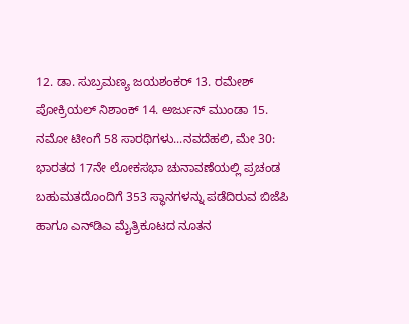12. ಡಾ. ಸುಬ್ರಮಣ್ಯ ಜಯಶಂಕರ್ 13. ರಮೇಶ್ ಪೋಕ್ರಿಯಲ್ ನಿಶಾಂಕ್ 14. ಅರ್ಜುನ್ ಮುಂಡಾ 15.
ನಮೋ ಟೀಂಗೆ 58 ಸಾರಥಿಗಳು...ನವದೆಹಲಿ, ಮೇ 30: ಭಾರತದ 17ನೇ ಲೋಕಸಭಾ ಚುನಾವಣೆಯಲ್ಲಿ ಪ್ರಚಂಡ ಬಹುಮತದೊಂದಿಗೆ 353 ಸ್ಥಾನಗಳನ್ನು ಪಡೆದಿರುವ ಬಿಜೆಪಿ ಹಾಗೂ ಎನ್‍ಡಿಎ ಮೈತ್ರಿಕೂಟದ ನೂತನ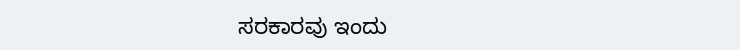ಸರಕಾರವು ಇಂದು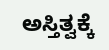ಅಸ್ತಿತ್ವಕ್ಕೆ